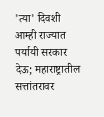'त्या' दिवशी आम्ही राज्यात पर्यायी सरकार देऊ; महाराष्ट्रातील सत्तांतरावर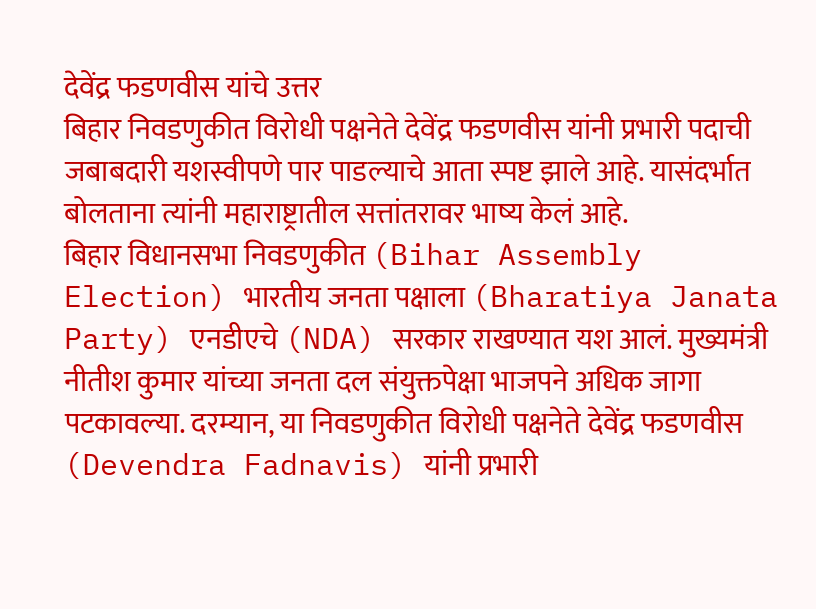देवेंद्र फडणवीस यांचे उत्तर
बिहार निवडणुकीत विरोधी पक्षनेते देवेंद्र फडणवीस यांनी प्रभारी पदाची जबाबदारी यशस्वीपणे पार पाडल्याचे आता स्पष्ट झाले आहे. यासंदर्भात बोलताना त्यांनी महाराष्ट्रातील सत्तांतरावर भाष्य केलं आहे.
बिहार विधानसभा निवडणुकीत (Bihar Assembly Election) भारतीय जनता पक्षाला (Bharatiya Janata Party) एनडीएचे (NDA) सरकार राखण्यात यश आलं. मुख्यमंत्री नीतीश कुमार यांच्या जनता दल संयुक्तपेक्षा भाजपने अधिक जागा पटकावल्या. दरम्यान, या निवडणुकीत विरोधी पक्षनेते देवेंद्र फडणवीस (Devendra Fadnavis) यांनी प्रभारी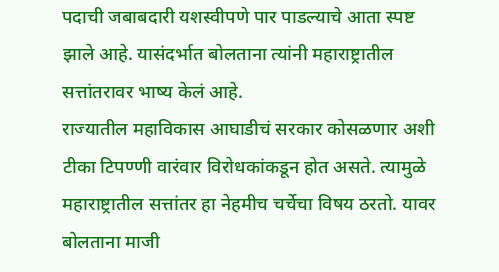पदाची जबाबदारी यशस्वीपणे पार पाडल्याचे आता स्पष्ट झाले आहे. यासंदर्भात बोलताना त्यांनी महाराष्ट्रातील सत्तांतरावर भाष्य केलं आहे.
राज्यातील महाविकास आघाडीचं सरकार कोसळणार अशी टीका टिपण्णी वारंवार विरोधकांकडून होत असते. त्यामुळे महाराष्ट्रातील सत्तांतर हा नेहमीच चर्चेचा विषय ठरतो. यावर बोलताना माजी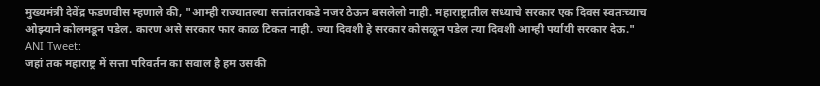मुख्यमंत्री देवेंद्र फडणवीस म्हणाले की, "आम्ही राज्यातल्या सत्तांतराकडे नजर ठेऊन बसलेलो नाही. महाराष्ट्रातील सध्याचे सरकार एक दिवस स्वतःच्याच ओझ्याने कोलमडून पडेल. कारण असे सरकार फार काळ टिकत नाही. ज्या दिवशी हे सरकार कोसळून पडेल त्या दिवशी आम्ही पर्यायी सरकार देऊ."
ANI Tweet:
जहां तक महाराष्ट्र में सत्ता परिवर्तन का सवाल है हम उसकी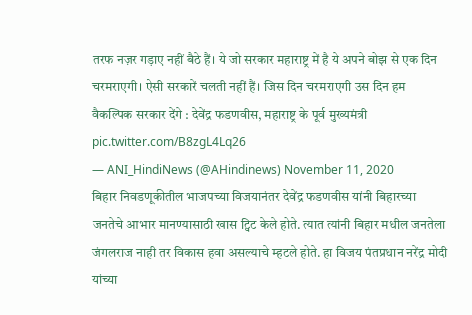तरफ नज़र गड़ाए नहीं बैठे हैं। ये जो सरकार महाराष्ट्र में है ये अपने बोझ से एक दिन चरमराएगी। ऐसी सरकारें चलती नहीं हैं। जिस दिन चरमराएगी उस दिन हम वैकल्पिक सरकार देंगे : देवेंद्र फडणवीस, महाराष्ट्र के पूर्व मुख्यमंत्री pic.twitter.com/B8zgL4Lq26
— ANI_HindiNews (@AHindinews) November 11, 2020
बिहार निवडणूकीतील भाजपच्या विजयानंतर देवेंद्र फडणवीस यांनी बिहारच्या जनतेचे आभार मानण्यासाठी खास ट्विट केले होते. त्यात त्यांनी बिहार मधील जनतेला जंगलराज नाही तर विकास हवा असल्याचे म्हटले होते. हा विजय पंतप्रधान नरेंद्र मोदी यांच्या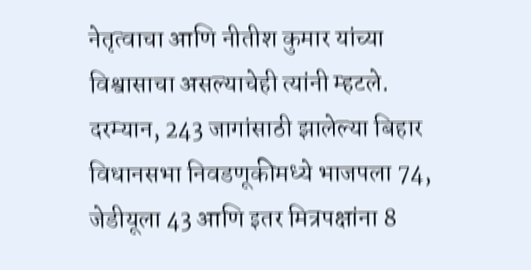नेतृत्वाचा आणि नीतीश कुमार यांच्या विश्वासाचा असल्याचेही त्यांनी म्हटले.
दरम्यान, 243 जागांसाठी झालेल्या बिहार विधानसभा निवडणूकीमध्ये भाजपला 74, जेडीयूला 43 आणि इतर मित्रपक्षांना 8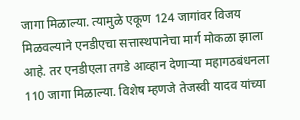जागा मिळाल्या. त्यामुळे एकूण 124 जागांवर विजय मिळवल्याने एनडीएचा सत्तास्थपानेचा मार्ग मोकळा झाला आहे. तर एनडीएला तगडे आव्हान देणाऱ्या महागठबंधनला 110 जागा मिळाल्या. विशेष म्हणजे तेजस्वी यादव यांच्या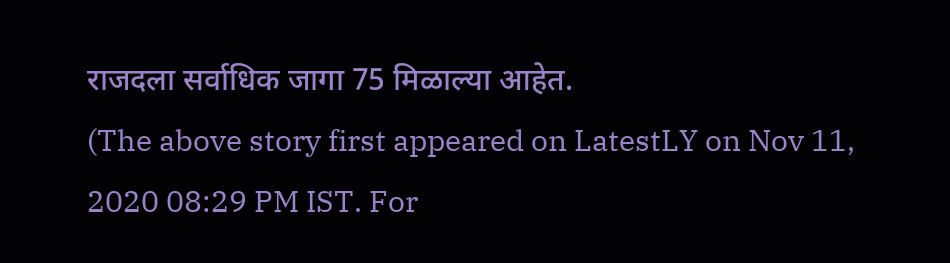राजदला सर्वाधिक जागा 75 मिळाल्या आहेत.
(The above story first appeared on LatestLY on Nov 11, 2020 08:29 PM IST. For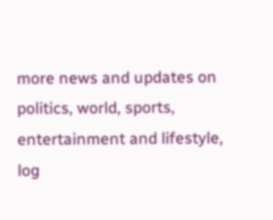more news and updates on politics, world, sports, entertainment and lifestyle, log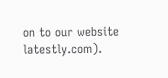on to our website latestly.com).